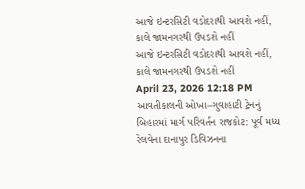આજે ઇન્ટરસિટી વડોદરાથી આવશે નહીં, કાલે જામનગરથી ઉપડશે નહીં
આજે ઇન્ટરસિટી વડોદરાથી આવશે નહીં, કાલે જામનગરથી ઉપડશે નહીં
April 23, 2026 12:18 PM
આવતીકાલની ઓખા–ગુવાહાટી ટ્રેનનું બિહારમાં માર્ગ પરિવર્તન રાજકોટ: પૂર્વ મધ્ય રેલવેના દાનાપુર ડિવિઝનના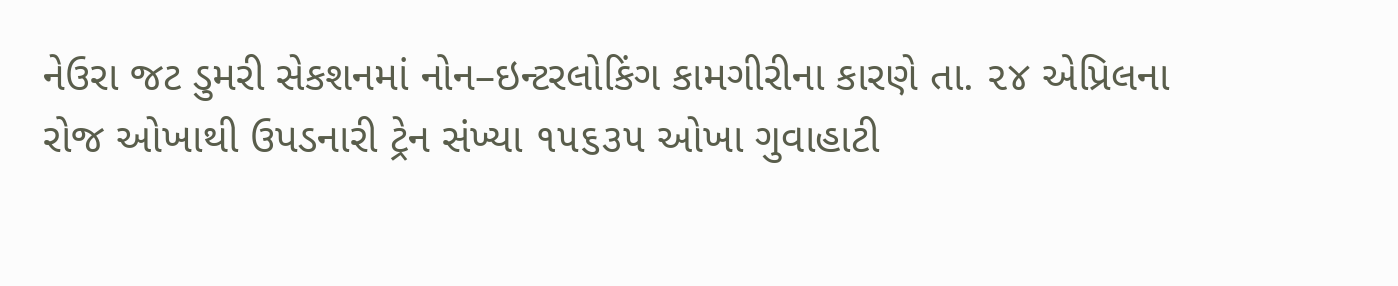નેઉરા જટ ડુમરી સેકશનમાં નોન–ઇન્ટરલોકિંગ કામગીરીના કારણે તા. ૨૪ એપ્રિલના રોજ ઓખાથી ઉપડનારી ટ્રેન સંખ્યા ૧૫૬૩૫ ઓખા ગુવાહાટી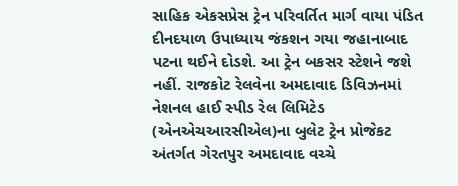સાહિક એકસપ્રેસ ટ્રેન પરિવર્તિત માર્ગ વાયા પંડિત દીનદયાળ ઉપાધ્યાય જંકશન ગયા જહાનાબાદ પટના થઈને દોડશે. આ ટ્રેન બકસર સ્ટેશને જશે નહીં. રાજકોટ રેલવેના અમદાવાદ ડિવિઝનમાં નેશનલ હાઈ સ્પીડ રેલ લિમિટેડ (એનએચઆરસીએલ)ના બુલેટ ટ્રેન પ્રોજેકટ અંતર્ગત ગેરતપુર અમદાવાદ વચ્ચે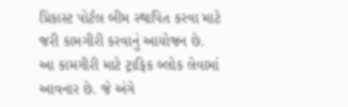પ્રિકાસ્ટ પોર્ટલ બીમ સ્થાપિત કરવા માટે જરી કામગીરી કરવાનું આયોજન છે. આ કામગીરી માટે ટ્રાફિક બ્લોક લેવામાં આવનાર છે. જે અંગે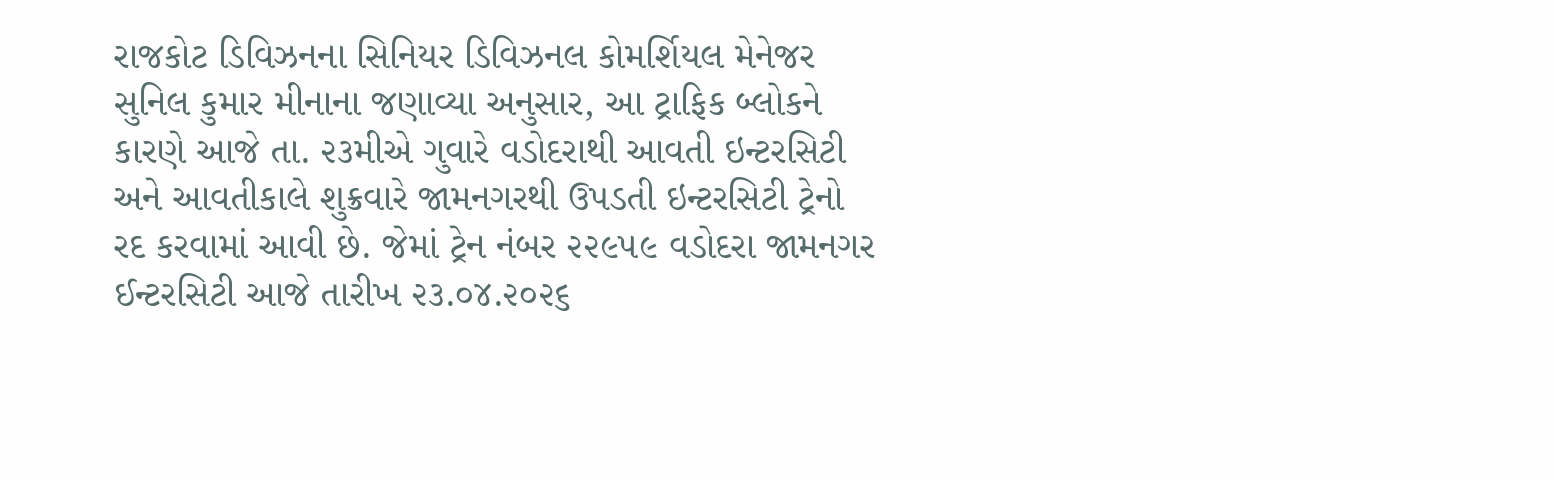રાજકોટ ડિવિઝનના સિનિયર ડિવિઝનલ કોમર્શિયલ મેનેજર સુનિલ કુમાર મીનાના જણાવ્યા અનુસાર, આ ટ્રાફિક બ્લોકને કારણે આજે તા. ૨૩મીએ ગુવારે વડોદરાથી આવતી ઇન્ટરસિટી અને આવતીકાલે શુક્રવારે જામનગરથી ઉપડતી ઇન્ટરસિટી ટ્રેનો રદ કરવામાં આવી છે. જેમાં ટ્રેન નંબર ૨૨૯૫૯ વડોદરા જામનગર ઈન્ટરસિટી આજે તારીખ ૨૩.૦૪.૨૦૨૬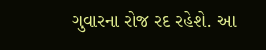ગુવારના રોજ રદ રહેશે. આ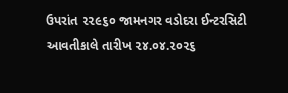ઉપરાંત ૨૨૯૬૦ જામનગર વડોદરા ઈન્ટરસિટી આવતીકાલે તારીખ ૨૪.૦૪.૨૦૨૬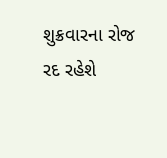શુક્રવારના રોજ રદ રહેશે